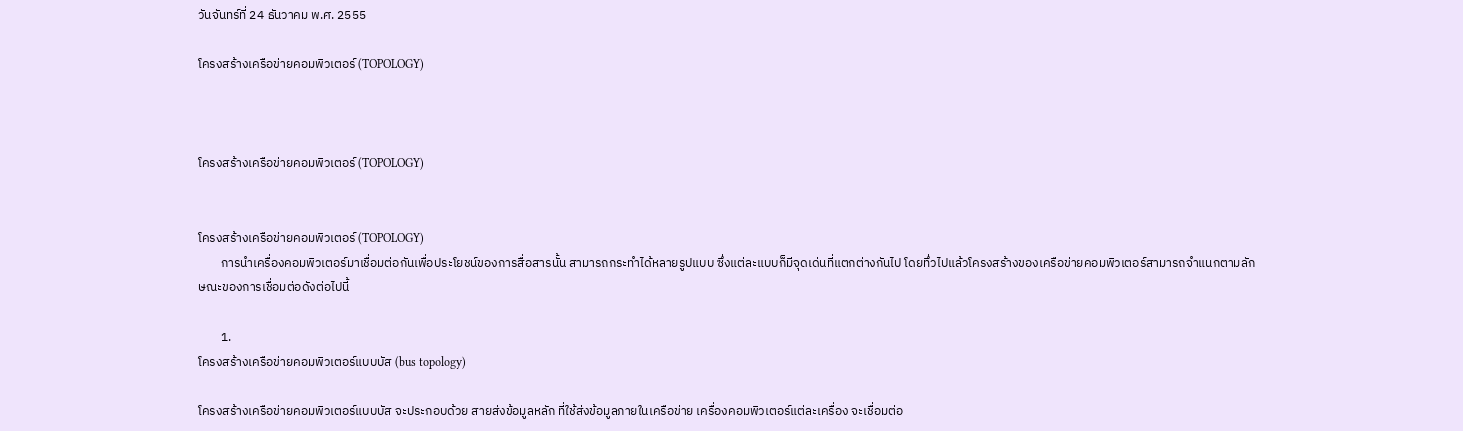วันจันทร์ที่ 24 ธันวาคม พ.ศ. 2555

โครงสร้างเครือข่ายคอมพิวเตอร์ (TOPOLOGY)



โครงสร้างเครือข่ายคอมพิวเตอร์ (TOPOLOGY)


โครงสร้างเครือข่ายคอมพิวเตอร์ (TOPOLOGY)
        การนำเครื่องคอมพิวเตอร์มาเชื่อมต่อกันเพื่อประโยชน์ของการสื่อสารนั้น สามารถกระทำได้หลายรูปแบบ ซึ่งแต่ละแบบก็มีจุดเด่นที่แตกต่างกันไป โดยทึ่วไปแล้วโครงสร้างของเครือข่ายคอมพิวเตอร์สามารถจำแนกตามลักษณะของการเชื่อมต่อดังต่อไปนี้

        1.
โครงสร้างเครือข่ายคอมพิวเตอร์แบบบัส (bus topology)

โครงสร้างเครือข่ายคอมพิวเตอร์แบบบัส จะประกอบด้วย สายส่งข้อมูลหลัก ที่ใช้ส่งข้อมูลภายในเครือข่าย เครื่องคอมพิวเตอร์แต่ละเครื่อง จะเชื่อมต่อ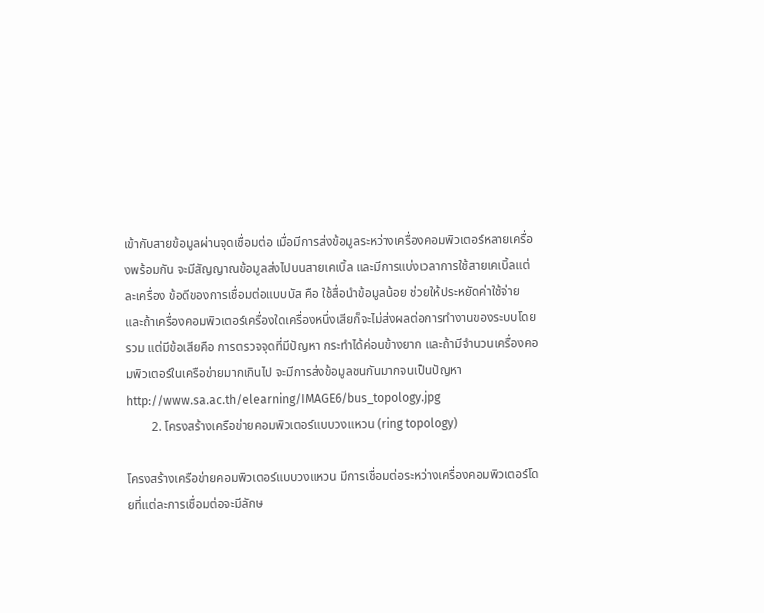เข้ากับสายข้อมูลผ่านจุดเชื่อมต่อ เมื่อมีการส่งข้อมูลระหว่างเครื่องคอมพิวเตอร์หลายเครื่องพร้อมกัน จะมีสัญญาณข้อมูลส่งไปบนสายเคเบิ้ล และมีการแบ่งเวลาการใช้สายเคเบิ้ลแต่ละเครื่อง ข้อดีของการเชื่อมต่อแบบบัส คือ ใช้สื่อนำข้อมูลน้อย ช่วยให้ประหยัดค่าใช้จ่าย และถ้าเครื่องคอมพิวเตอร์เครื่องใดเครื่องหนึ่งเสียก็จะไม่ส่งผลต่อการทำงานของระบบโดยรวม แต่มีข้อเสียคือ การตรวจจุดที่มีปัญหา กระทำได้ค่อนข้างยาก และถ้ามีจำนวนเครื่องคอมพิวเตอร์ในเครือข่ายมากเกินไป จะมีการส่งข้อมูลชนกันมากจนเป็นปัญหา
http://www.sa.ac.th/elearning/IMAGE6/bus_topology.jpg
        2. โครงสร้างเครือข่ายคอมพิวเตอร์แบบวงแหวน (ring topology)

โครงสร้างเครือข่ายคอมพิวเตอร์แบบวงแหวน มีการเชื่อมต่อระหว่างเครื่องคอมพิวเตอร์โดยที่แต่ละการเชื่อมต่อจะมีลักษ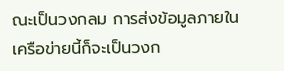ณะเป็นวงกลม การส่งข้อมูลภายในเครือข่ายนี้ก็จะเป็นวงก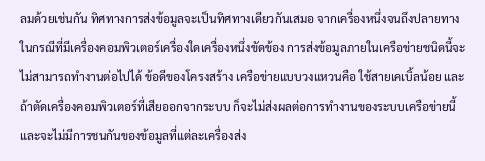ลมด้วยเช่นกัน ทิศทางการส่งข้อมูลจะเป็นทิศทางเดียวกันเสมอ จากเครื่องหนึ่งจนถึงปลายทาง ในกรณีที่มีเครื่องคอมพิวเตอร์เครื่องใดเครื่องหนึ่งขัดข้อง การส่งข้อมูลภายในเครือข่ายชนิดนี้จะไม่สามารถทำงานต่อไปได้ ข้อดีของโครงสร้าง เครือข่ายแบบวงแหวนคือ ใช้สายเคเบิ้ลน้อย และถ้าตัดเครื่องคอมพิวเตอร์ที่เสียออกจากระบบ ก็จะไม่ส่งผลต่อการทำงานของระบบเครือข่ายนี้ และจะไม่มีการชนกันของข้อมูลที่แต่ละเครื่องส่ง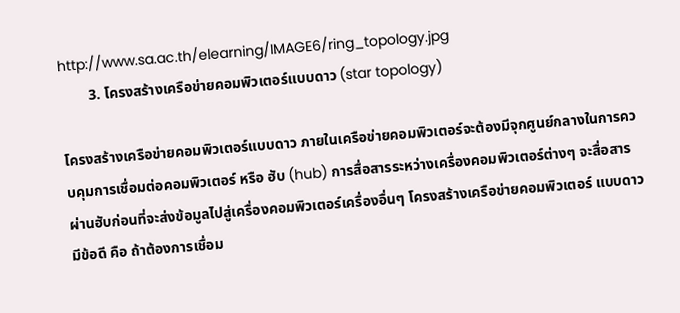http://www.sa.ac.th/elearning/IMAGE6/ring_topology.jpg
        3. โครงสร้างเครือข่ายคอมพิวเตอร์แบบดาว (star topology)

โครงสร้างเครือข่ายคอมพิวเตอร์แบบดาว ภายในเครือข่ายคอมพิวเตอร์จะต้องมีจุกศูนย์กลางในการควบคุมการเชื่อมต่อคอมพิวเตอร์ หรือ ฮับ (hub) การสื่อสารระหว่างเครื่องคอมพิวเตอร์ต่างๆ จะสื่อสารผ่านฮับก่อนที่จะส่งข้อมูลไปสู่เครื่องคอมพิวเตอร์เครื่องอื่นๆ โครงสร้างเครือข่ายคอมพิวเตอร์ แบบดาวมีข้อดี คือ ถ้าต้องการเชื่อม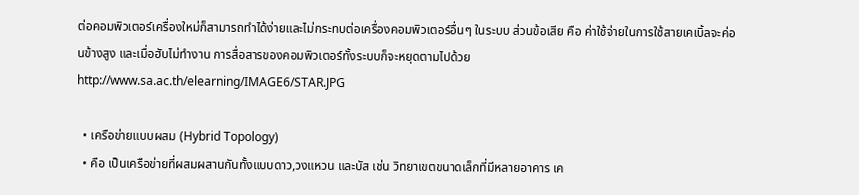ต่อคอมพิวเตอร์เครื่องใหม่ก็สามารถทำได้ง่ายและไม่กระทบต่อเครื่องคอมพิวเตอร์อื่นๆ ในระบบ ส่วนข้อเสีย คือ ค่าใช้จ่ายในการใช้สายเคเบิ้ลจะค่อนข้างสูง และเมื่อฮับไม่ทำงาน การสื่อสารของคอมพิวเตอร์ทั้งระบบก็จะหยุดตามไปด้วย
http://www.sa.ac.th/elearning/IMAGE6/STAR.JPG

  • เครือข่ายแบบผสม (Hybrid Topology)
  • คือ เป็นเครือข่ายที่ผสมผสานกันทั้งแบบดาว,วงแหวน และบัส เช่น วิทยาเขตขนาดเล็กที่มีหลายอาคาร เค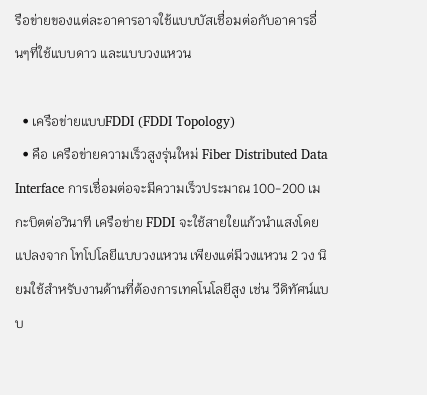รือข่ายของแต่ละอาคารอาจใช้แบบบัสเชื่อมต่อกับอาคารอื่นๆที่ใช้แบบดาว และแบบวงแหวน

  • เครือข่ายแบบFDDI (FDDI Topology)
  • คือ เครือข่ายความเร็วสูงรุ่นใหม่ Fiber Distributed Data Interface การเชื่อมต่อจะมีความเร็วประมาณ 100-200 เมกะบิตต่อวินาที เครือข่าย FDDI จะใช้สายใยแก้วนำแสงโดยแปลงจาก โทโปโลยีแบบวงแหวน เพียงแต่มีวงแหวน 2 วง นิยมใช้สำหรับงานด้านที่ต้องการเทคโนโลยีสูง เช่น วีดิทัศน์แบบ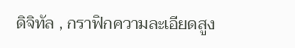ดิจิทัล , กราฟิกความละเอียดสูง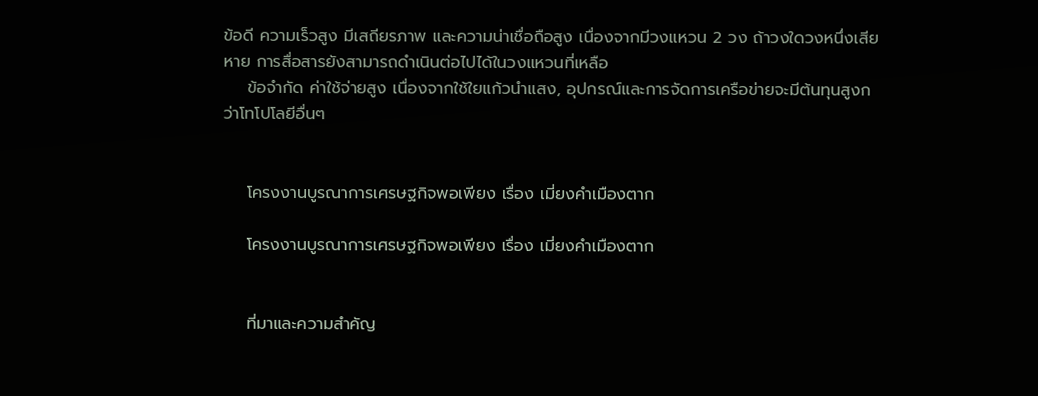ข้อดี ความเร็วสูง มีเสถียรภาพ และความน่าเชื่อถือสูง เนื่องจากมีวงแหวน 2 วง ถ้าวงใดวงหนึ่งเสียหาย การสื่อสารยังสามารถดำเนินต่อไปได้ในวงแหวนที่เหลือ
    ข้อจำกัด ค่าใช้จ่ายสูง เนื่องจากใช้ใยแก้วนำแสง, อุปกรณ์และการจัดการเครือข่ายจะมีต้นทุนสูงกว่าโทโปโลยีอื่นๆ


    โครงงานบูรณาการเศรษฐกิจพอเพียง เรื่อง เมี่ยงคำเมืองตาก

    โครงงานบูรณาการเศรษฐกิจพอเพียง เรื่อง เมี่ยงคำเมืองตาก


    ที่มาและความสำคัญ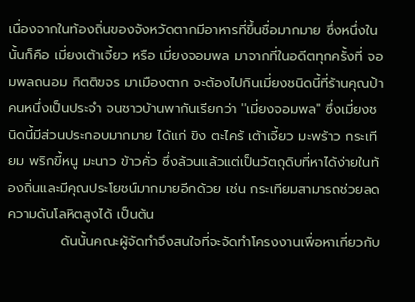เนื่องจากในท้องถิ่นของจังหวัดตากมีอาหารที่ขึ้นชื่อมากมาย ซึ่งหนึ่งในนั้นก็คือ เมี่ยงเต้าเจี้ยว หรือ เมี่ยงจอมพล มาจากที่ในอดีตทุกครั้งที่ จอมพลถนอม กิตติขจร มาเมืองตาก จะต้องไปกินเมี่ยงชนิดนี้ที่ร้านคุณป้าคนหนึ่งเป็นประจำ จนชาวบ้านพากันเรียกว่า ''เมี่ยงจอมพล'' ซึ่งเมี่ยงชนิดนี้มีส่วนประกอบมากมาย ได้แก่ ขิง ตะไคร้ เต้าเจี้ยว มะพร้าว กระเทียม พริกขี้หนู มะนาว ข้าวคั่ว ซึ่งล้วนแล้วแต่เป็นวัตถุดิบที่หาได้ง่ายในท้องถิ่นและมีคุณประโยชน์มากมายอีกด้วย เช่น กระเทียมสามารถช่วยลดความดันโลหิตสูงได้ เป็นต้น
           ดันนั้นคณะผู้จัดทำจึงสนใจที่จะจัดทำโครงงานเพื่อหาเกี่ยวกับ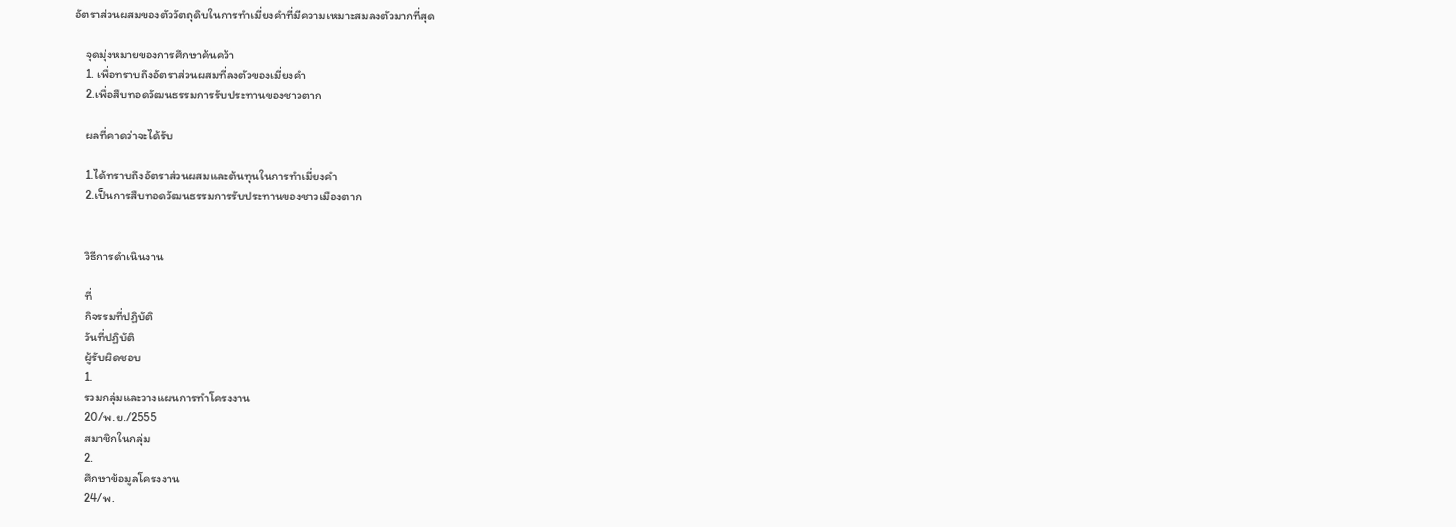อัตราส่วนผสมของตัววัตถุดิบในการทำเมี่ยงคำที่มีความเหมาะสมลงตัวมากที่สุด

    จุดมุ่งหมายของการศึกษาค้นคว้า
    1. เพื่อทราบถึงอัตราส่วนผสมที่ลงตัวของเมี่ยงคำ
    2.เพื่อสืบทอดวัฒนธรรมการรับประทานของชาวตาก

    ผลที่คาดว่าจะได้รับ

    1.ได้ทราบถึงอัตราส่วนผสมและต้นทุนในการทำเมี่ยงคำ
    2.เป็นการสืบทอดวัฒนธรรมการรับประทานของชาวเมืองตาก


    วิธีการดำเนินงาน

    ที่
    กิจรรมที่ปฏิบัติ
    วันที่ปฏิบัติ
    ผู้รับผิดชอบ
    1.
    รวมกลุ่มและวางแผนการทำโครงงาน
    20/พ.ย./2555
    สมาชิกในกลุ่ม
    2.
    ศึกษาข้อมูลโครงงาน
    24/พ.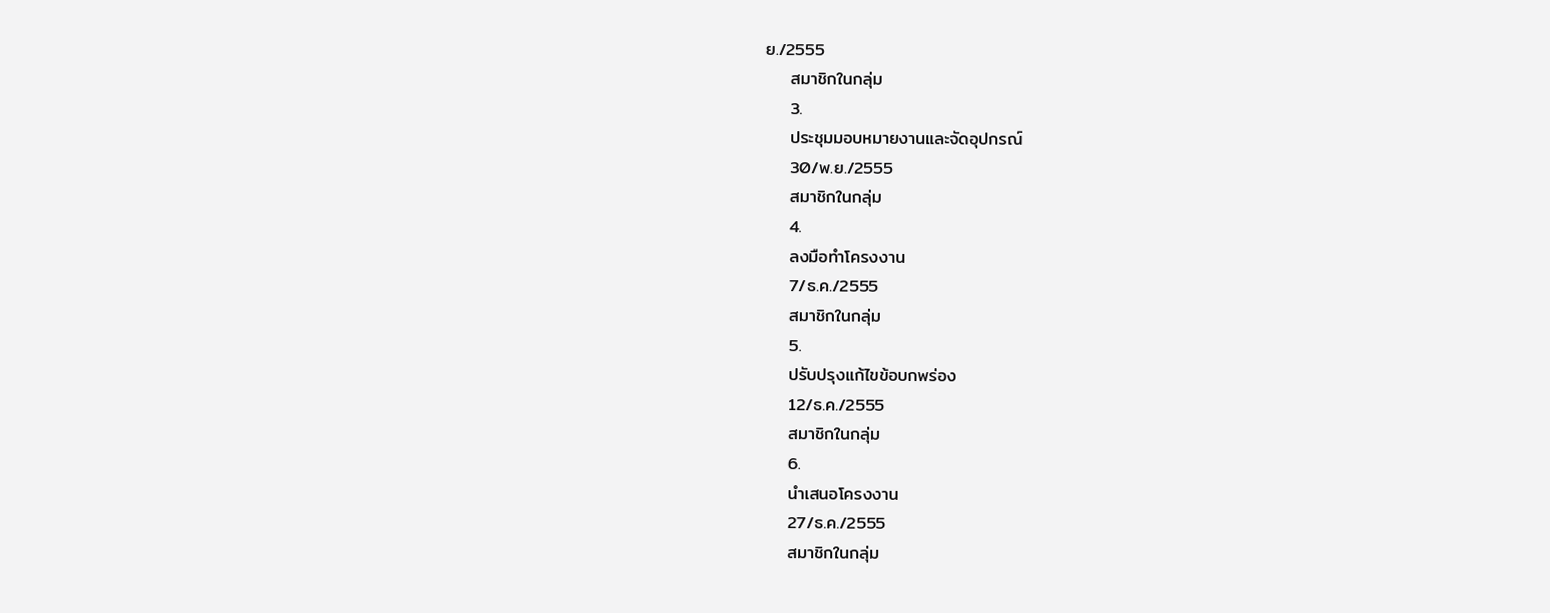ย./2555
    สมาชิกในกลุ่ม
    3.
    ประชุมมอบหมายงานและจัดอุปกรณ์
    30/พ.ย./2555
    สมาชิกในกลุ่ม
    4.
    ลงมือทำโครงงาน
    7/ธ.ค./2555
    สมาชิกในกลุ่ม
    5.
    ปรับปรุงแก้ไขข้อบกพร่อง
    12/ธ.ค./2555
    สมาชิกในกลุ่ม
    6.
    นำเสนอโครงงาน
    27/ธ.ค./2555
    สมาชิกในกลุ่ม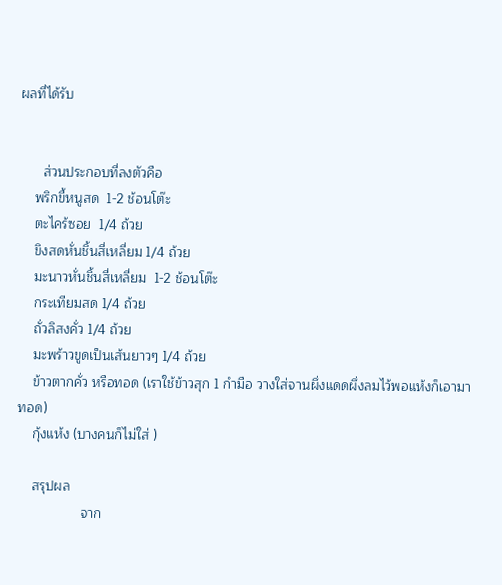ผลที่ได้รับ


      ส่วนประกอบที่ลงตัวคือ
    พริกขี้หนูสด  1-2 ช้อนโต๊ะ
    ตะไคร้ซอย  1/4 ถ้วย
    ขิงสดหั่นชิ้นสี่เหลี่ยม 1/4 ถ้วย
    มะนาวหั่นชิ้นสี่เหลี่ยม  1-2 ช้อนโต๊ะ
    กระเทียมสด 1/4 ถ้วย
    ถั่วลิสงคั่ว 1/4 ถ้วย
    มะพร้าวขูดเป็นเส้นยาวๆ 1/4 ถ้วย
    ข้าวตากคั่ว หรือทอด (เราใช้ข้าวสุก 1 กำมือ วางใส่จานผึ่งแดดผึ่งลมไว้พอแห้งก็เอามาทอด)
    กุ้งแห้ง (บางคนก็ไม่ใส่ )

    สรุปผล
                 จาก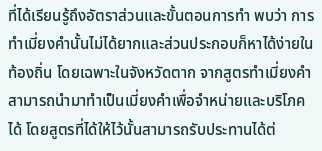ที่ได้เรียนรู้ถึงอัตราส่วนและขั้นตอนการทำ พบว่า การทำเมี่ยงคำนั้นไม่ได้ยากและส่วนประกอบก็หาได้ง่ายในท้องถิ่น โดยเฉพาะในจังหวัดตาก จากสูตรทำเมี่ยงคำสามารถนำมาทำเป็นเมี่ยงคำเพื่อจำหน่ายและบริโภคได้ โดยสูตรที่ได้ให้ไว้นั้นสามารถรับประทานได้ต่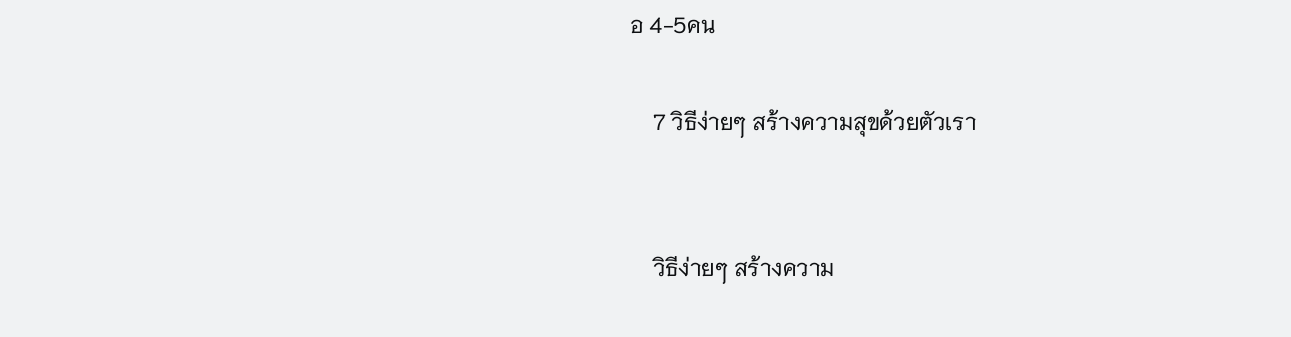อ 4-5คน

    7 วิธีง่ายๆ สร้างความสุขด้วยตัวเรา


    วิธีง่ายๆ สร้างความ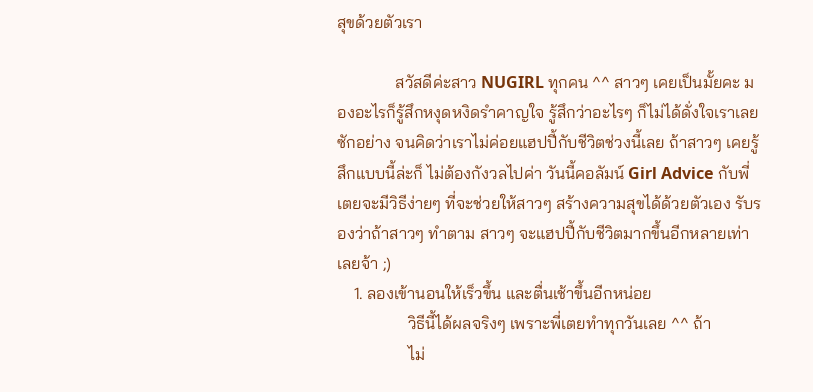สุขด้วยตัวเรา

              สวัสดีค่ะสาว NUGIRL ทุกคน ^^ สาวๆ เคยเป็นมั้ยคะ มองอะไรก็รู้สึกหงุดหงิดรำคาญใจ รู้สึกว่าอะไรๆ ก็ไม่ได้ดั่งใจเราเลยซักอย่าง จนคิดว่าเราไม่ค่อยแฮปปี้กับชีวิตช่วงนี้เลย ถ้าสาวๆ เคยรู้สึกแบบนี้ล่ะก็ ไม่ต้องกังวลไปค่า วันนี้คอลัมน์ Girl Advice กับพี่เตยจะมีวิธีง่ายๆ ที่จะช่วยให้สาวๆ สร้างความสุขได้ด้วยตัวเอง รับรองว่าถ้าสาวๆ ทำตาม สาวๆ จะแฮปปี้กับชีวิตมากขึ้นอีกหลายเท่าเลยจ้า ;)
    1. ลองเข้านอนให้เร็วขึ้น และตื่นเช้าขึ้นอีกหน่อย
                 วิธีนี้ได้ผลจริงๆ เพราะพี่เตยทำทุกวันเลย ^^ ถ้า
                 ไม่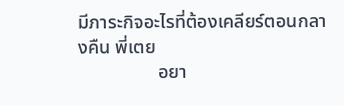มีภาระกิจอะไรที่ต้องเคลียร์ตอนกลางคืน พี่เตย
                 อยา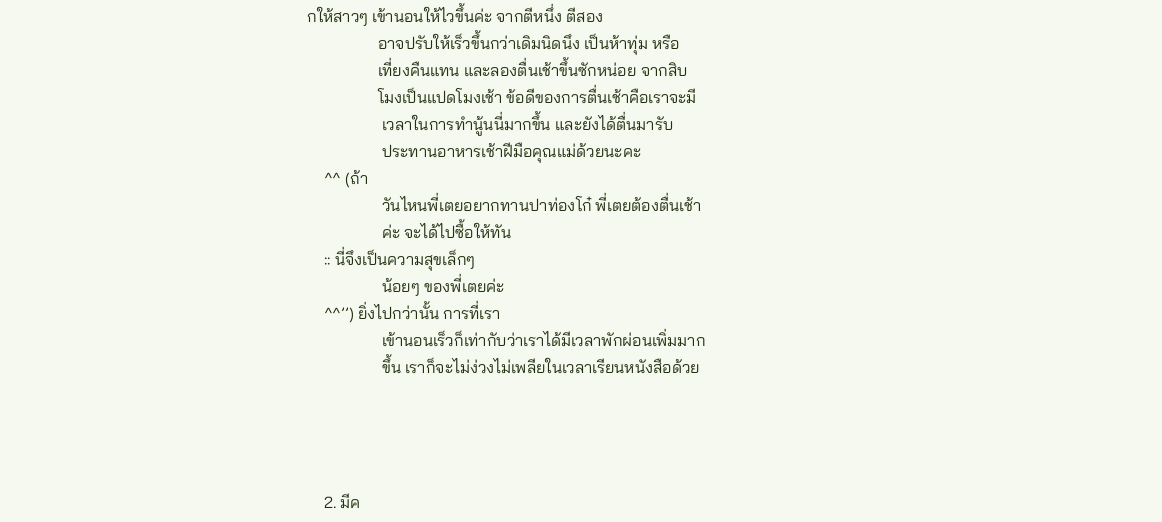กให้สาวๆ เข้านอนให้ไวขึ้นค่ะ จากตีหนึ่ง ตีสอง
                 อาจปรับให้เร็วขึ้นกว่าเดิมนิดนึง เป็นห้าทุ่ม หรือ
                 เที่ยงคืนแทน และลองตื่นเช้าขึ้นซักหน่อย จากสิบ
                 โมงเป็นแปดโมงเช้า ข้อดีของการตื่นเช้าคือเราจะมี
                  เวลาในการทำนู้นนี่มากขึ้น และยังได้ตื่นมารับ
                  ประทานอาหารเช้าฝีมือคุณแม่ด้วยนะคะ
    ^^ (ถ้า
                  วันไหนพี่เตยอยากทานปาท่องโก๋ พี่เตยต้องตื่นเช้า
                  ค่ะ จะได้ไปซื้อให้ทัน
    :: นี่จึงเป็นความสุขเล็กๆ
                  น้อยๆ ของพี่เตยค่ะ
    ^^’’) ยิ่งไปกว่านั้น การที่เรา
                  เข้านอนเร็วก็เท่ากับว่าเราได้มีเวลาพักผ่อนเพิ่มมาก
                  ขึ้น เราก็จะไม่ง่วงไม่เพลียในเวลาเรียนหนังสือด้วย




    2. มีค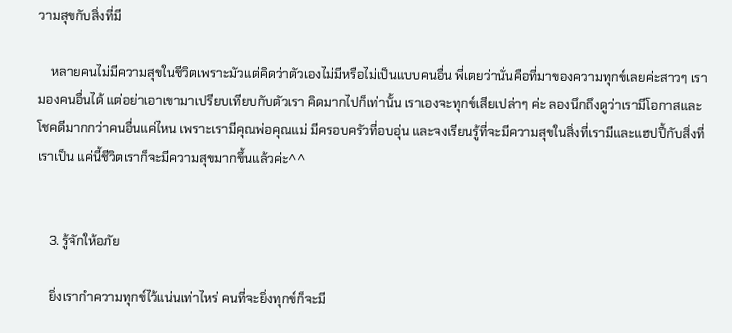วามสุขกับสิ่งที่มี

    หลายคนไม่มีความสุขในชีวิตเพราะมัวแต่คิดว่าตัวเองไม่มีหรือไม่เป็นแบบคนอื่น พี่เตยว่านั่นคือที่มาของความทุกข์เลยค่ะสาวๆ เรามองคนอื่นได้ แต่อย่าเอาเขามาเปรียบเทียบกับตัวเรา คิดมากไปก็เท่านั้น เราเองจะทุกข์เสียเปล่าๆ ค่ะ ลองนึกถึงดูว่าเรามีโอกาสและโชคดีมากกว่าคนอื่นแค่ไหน เพราะเรามีคุณพ่อคุณแม่ มีครอบครัวที่อบอุ่น และจงเรียนรู้ที่จะมีความสุขในสิ่งที่เรามีและแฮปปี้กับสิ่งที่เราเป็น แค่นี้ชีวิตเราก็จะมีความสุขมากขึ้นแล้วค่ะ^^


    3. รู้จักให้อภัย

    ยิ่งเรากำความทุกข์ไว้แน่นเท่าไหร่ คนที่จะยิ่งทุกข์ก็จะมี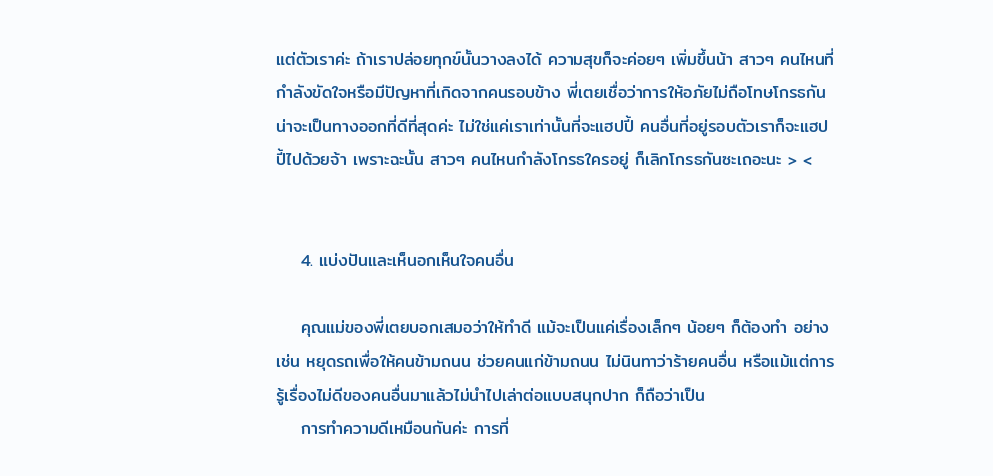แต่ตัวเราค่ะ ถ้าเราปล่อยทุกข์นั้นวางลงได้ ความสุขก็จะค่อยๆ เพิ่มขึ้นน้า สาวๆ คนไหนที่กำลังขัดใจหรือมีปัญหาที่เกิดจากคนรอบข้าง พี่เตยเชื่อว่าการให้อภัยไม่ถือโทษโกรธกันน่าจะเป็นทางออกที่ดีที่สุดค่ะ ไม่ใช่แค่เราเท่านั้นที่จะแฮปปี้ คนอื่นที่อยู่รอบตัวเราก็จะแฮปปี้ไปด้วยจ้า เพราะฉะนั้น สาวๆ คนไหนกำลังโกรธใครอยู่ ก็เลิกโกรธกันซะเถอะนะ > <


    4. แบ่งปันและเห็นอกเห็นใจคนอื่น

    คุณแม่ของพี่เตยบอกเสมอว่าให้ทำดี แม้จะเป็นแค่เรื่องเล็กๆ น้อยๆ ก็ต้องทำ อย่างเช่น หยุดรถเพื่อให้คนข้ามถนน ช่วยคนแก่ข้ามถนน ไม่นินทาว่าร้ายคนอื่น หรือแม้แต่การรู้เรื่องไม่ดีของคนอื่นมาแล้วไม่นำไปเล่าต่อแบบสนุกปาก ก็ถือว่าเป็น
    การทำความดีเหมือนกันค่ะ การที่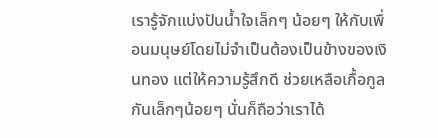เรารู้จักแบ่งปันน้ำใจเล็กๆ น้อยๆ ให้กับเพื่อนมนุษย์โดยไม่จำเป็นต้องเป็นข้างของเงินทอง แต่ให้ความรู้สึกดี ช่วยเหลือเกื้อกูลกันเล็กๆน้อยๆ นั่นก็ถือว่าเราได้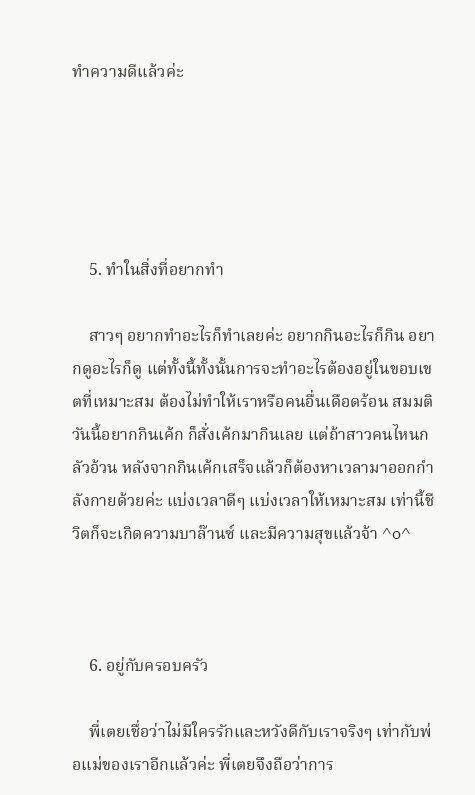ทำความดีแล้วค่ะ





    5. ทำในสิ่งที่อยากทำ

    สาวๆ อยากทำอะไรก็ทำเลยค่ะ อยากกินอะไรก็กิน อยากดูอะไรก็ดู แต่ทั้งนี้ทั้งนั้นการจะทำอะไรต้องอยู่ในขอบเขตที่เหมาะสม ต้องไม่ทำให้เราหรือคนอื่นเดือดร้อน สมมติวันนี้อยากกินเค้ก ก็สั่งเค้กมากินเลย แต่ถ้าสาวคนไหนกลัวอ้วน หลังจากกินเค้กเสร็จแล้วก็ต้องหาเวลามาออกกำลังกายด้วยค่ะ แบ่งเวลาดีๆ แบ่งเวลาให้เหมาะสม เท่านี้ชีวิตก็จะเกิดความบาล๊านซ์ และมีความสุขแล้วจ้า ^o^



    6. อยู่กับครอบครัว

    พี่เตยเชื่อว่าไม่มีใครรักและหวังดีกับเราจริงๆ เท่ากับพ่อแม่ของเราอีกแล้วค่ะ พี่เตยจึงถือว่าการ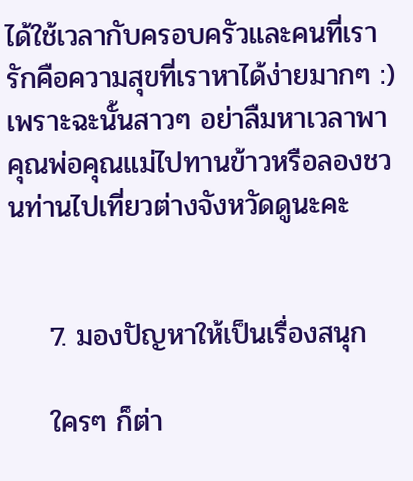ได้ใช้เวลากับครอบครัวและคนที่เรารักคือความสุขที่เราหาได้ง่ายมากๆ :) เพราะฉะนั้นสาวๆ อย่าลืมหาเวลาพาคุณพ่อคุณแม่ไปทานข้าวหรือลองชวนท่านไปเที่ยวต่างจังหวัดดูนะคะ


    7. มองปัญหาให้เป็นเรื่องสนุก

    ใครๆ ก็ต่า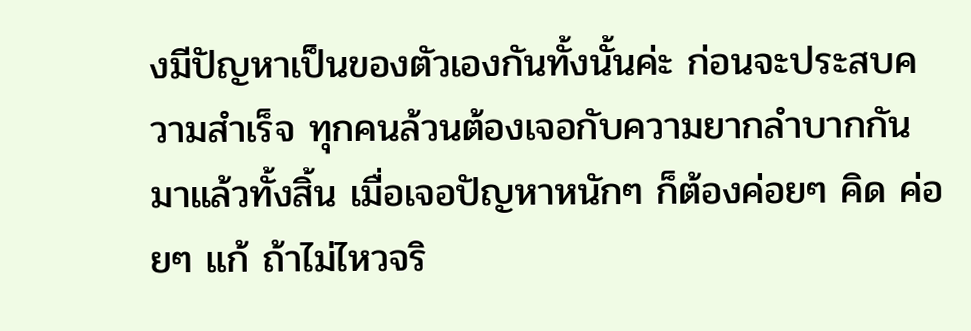งมีปัญหาเป็นของตัวเองกันทั้งนั้นค่ะ ก่อนจะประสบความสำเร็จ ทุกคนล้วนต้องเจอกับความยากลำบากกันมาแล้วทั้งสิ้น เมื่อเจอปัญหาหนักๆ ก็ต้องค่อยๆ คิด ค่อยๆ แก้ ถ้าไม่ไหวจริ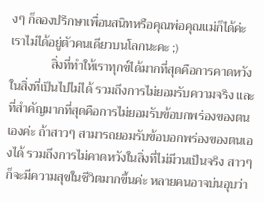งๆ ก็ลองปรึกษาเพื่อนสนิทหรือคุณพ่อคุณแม่ก็ได้ค่ะ เราไม่ได้อยู่ตัวคนเดียวบนโลกนะคะ ;)
             สิ่งที่ทำให้เราทุกข์ได้มากที่สุดคือการคาดหวังในสิ่งที่เป็นไปไม่ได้ รวมถึงการไม่ยอมรับความจริง และที่สำคัญมากที่สุดคือการไม่ยอมรับข้อบกพร่องของตนเองค่ะ ถ้าสาวๆ สามารถยอมรับข้อบอกพร่องของตนเองได้ รวมถึงการไม่คาดหวังในสิ่งที่ไม่มีวนเป็นจริง สาวๆ ก็จะมีความสุขในชีวิตมากขึ้นค่ะ หลายคนอาจบ่นอุบว่า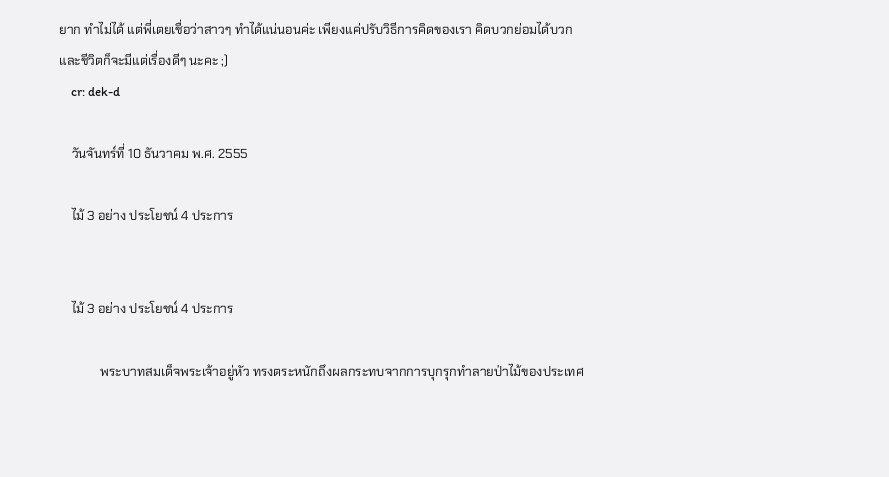ยาก ทำไม่ได้ แต่พี่เตยเชื่อว่าสาวๆ ทำได้แน่นอนค่ะ เพียงแค่ปรับวิธีการคิดของเรา คิดบวกย่อมได้บวก และชีวิตก็จะมีแต่เรื่องดีๆ นะคะ ;)
    cr: dek-d

    วันจันทร์ที่ 10 ธันวาคม พ.ศ. 2555

    ไม้ 3 อย่าง ประโยชน์ 4 ประการ


    ไม้ 3 อย่าง ประโยชน์ 4 ประการ

             พระบาทสมเด็จพระเจ้าอยู่หัว ทรงตระหนักถึงผลกระทบจากการบุกรุกทำลายป่าไม้ของประเทศ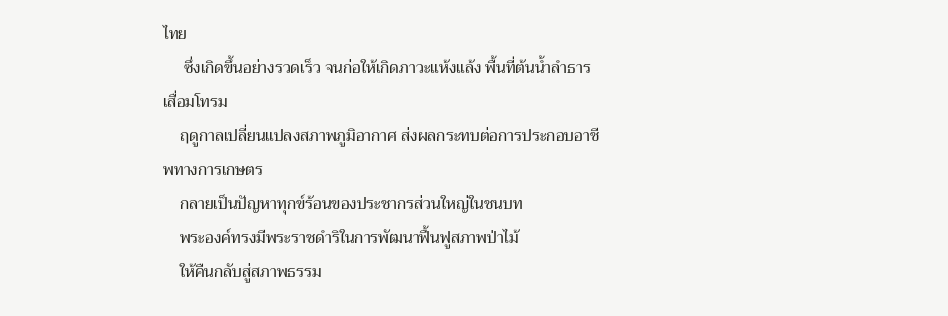ไทย
     ซึ่งเกิดขึ้นอย่างรวดเร็ว จนก่อให้เกิดภาวะแห้งแล้ง พื้นที่ต้นนํ้าลำธารเสื่อมโทรม
    ฤดูกาลเปลี่ยนแปลงสภาพภูมิอากาศ ส่งผลกระทบต่อการประกอบอาชีพทางการเกษตร
    กลายเป็นปัญหาทุกข์ร้อนของประชากรส่วนใหญ่ในชนบท
    พระองค์ทรงมีพระราชดำริในการพัฒนาฟื้นฟูสภาพป่าไม้
    ให้คืนกลับสู่สภาพธรรม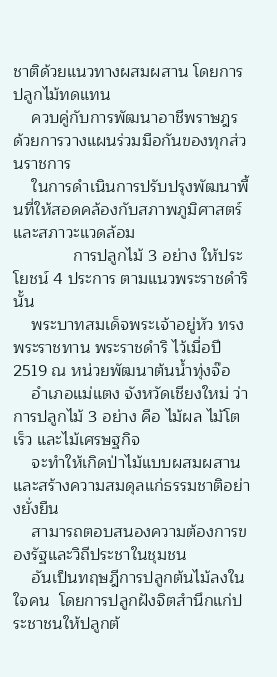ชาติด้วยแนวทางผสมผสาน โดยการปลูกไม้ทดแทน
    ควบคู่กับการพัฒนาอาชีพราษฎร ด้วยการวางแผนร่วมมือกันของทุกส่วนราชการ
    ในการดำเนินการปรับปรุงพัฒนาพื้นที่ให้สอดคล้องกับสภาพภูมิศาสตร์และสภาวะแวดล้อม
             การปลูกไม้ 3 อย่าง ให้ประโยชน์ 4 ประการ ตามแนวพระราชดำรินั้น
    พระบาทสมเด็จพระเจ้าอยู่หัว ทรงพระราชทาน พระราชดำริ ไว้เมื่อปี 2519 ณ หน่วยพัฒนาต้นนํ้าทุ่งจ๊อ
    อำเภอแม่แตง จังหวัดเชียงใหม่ ว่าการปลูกไม้ 3 อย่าง คือ ไม้ผล ไม้โตเร็ว และไม้เศรษฐกิจ
    จะทำให้เกิดป่าไม้แบบผสมผสานและสร้างความสมดุลแก่ธรรมชาติอย่างยั่งยืน
    สามารถตอบสนองความต้องการของรัฐและวิถีประชาในชุมชน
    อันเป็นทฤษฎีการปลูกต้นไม้ลงในใจคน  โดยการปลูกฝังจิตสำนึกแก่ประชาชนให้ปลูกต้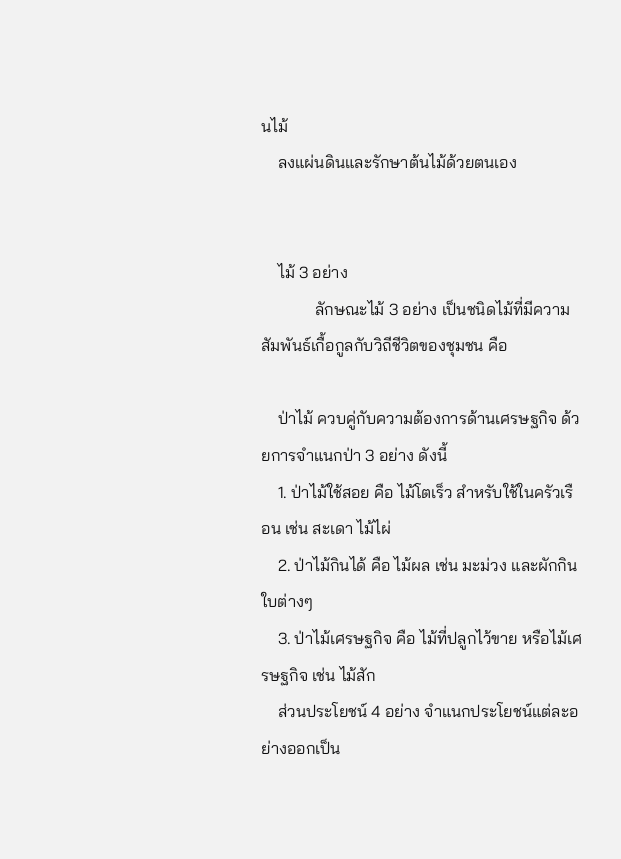นไม้
    ลงแผ่นดินและรักษาต้นไม้ด้วยตนเอง


    ไม้ 3 อย่าง
             ลักษณะไม้ 3 อย่าง เป็นชนิดไม้ที่มีความสัมพันธ์เกื้อกูลกับวิถีชีวิตของชุมชน คือ

    ป่าไม้ ควบคู่กับความต้องการด้านเศรษฐกิจ ด้วยการจำแนกป่า 3 อย่าง ดังนี้
    1. ป่าไม้ใช้สอย คือ ไม้โตเร็ว สำหรับใช้ในครัวเรือน เช่น สะเดา ไม้ไผ่
    2. ป่าไม้กินได้ คือ ไม้ผล เช่น มะม่วง และผักกินใบต่างๆ
    3. ป่าไม้เศรษฐกิจ คือ ไม้ที่ปลูกไว้ขาย หรือไม้เศรษฐกิจ เช่น ไม้สัก
    ส่วนประโยชน์ 4 อย่าง จำแนกประโยชน์แต่ละอย่างออกเป็น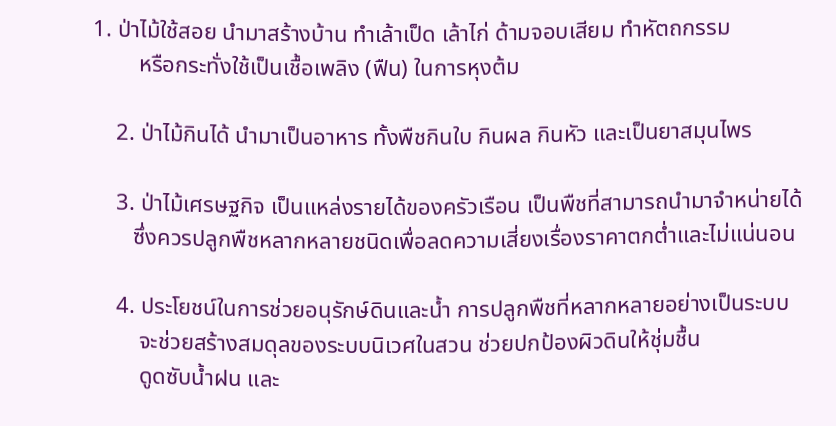1. ป่าไม้ใช้สอย นำมาสร้างบ้าน ทำเล้าเป็ด เล้าไก่ ด้ามจอบเสียม ทำหัตถกรรม
        หรือกระทั่งใช้เป็นเชื้อเพลิง (ฟืน) ในการหุงต้ม

    2. ป่าไม้กินได้ นำมาเป็นอาหาร ทั้งพืชกินใบ กินผล กินหัว และเป็นยาสมุนไพร

    3. ป่าไม้เศรษฐกิจ เป็นแหล่งรายได้ของครัวเรือน เป็นพืชที่สามารถนำมาจำหน่ายได้
       ซึ่งควรปลูกพืชหลากหลายชนิดเพื่อลดความเสี่ยงเรื่องราคาตกต่ำและไม่แน่นอน

    4. ประโยชน์ในการช่วยอนุรักษ์ดินและน้ำ การปลูกพืชที่หลากหลายอย่างเป็นระบบ
        จะช่วยสร้างสมดุลของระบบนิเวศในสวน ช่วยปกป้องผิวดินให้ชุ่มชื้น
        ดูดซับน้ำฝน และ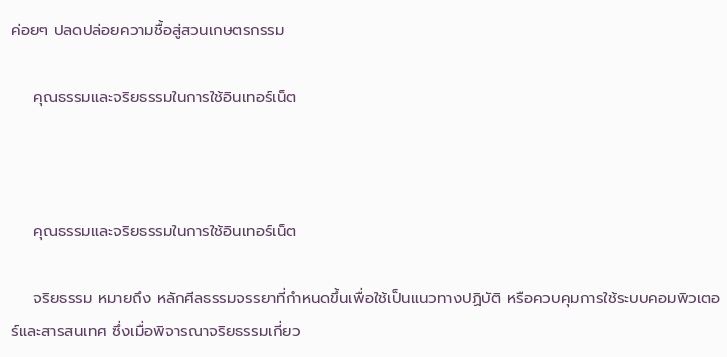ค่อยๆ ปลดปล่อยความชื้อสู่สวนเกษตรกรรม

    คุณธรรมและจริยธรรมในการใช้อินเทอร์เน็ต



    คุณธรรมและจริยธรรมในการใช้อินเทอร์เน็ต

    จริยธรรม หมายถึง หลักศีลธรรมจรรยาที่กำหนดขึ้นเพื่อใช้เป็นแนวทางปฏิบัติ หรือควบคุมการใช้ระบบคอมพิวเตอร์และสารสนเทศ ซึ่งเมื่อพิจารณาจริยธรรมเกี่ยว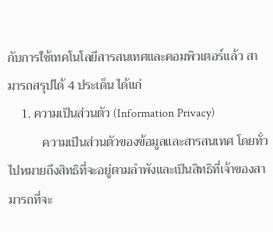กับการใช้เทคโนโลยีสารสนเทศและคอมพิวเตอร์แล้ว สามารถสรุปได้ 4 ประเด็น ได้แก่
    1. ความเป็นส่วนตัว (Information Privacy)
           ความเป็นส่วนตัวของข้อมูลและสารสนเทศ โดยทั่วไปหมายถึงสิทธิที่จะอยู่ตามลำพังและเป็นสิทธิที่เจ้าของสามารถที่จะ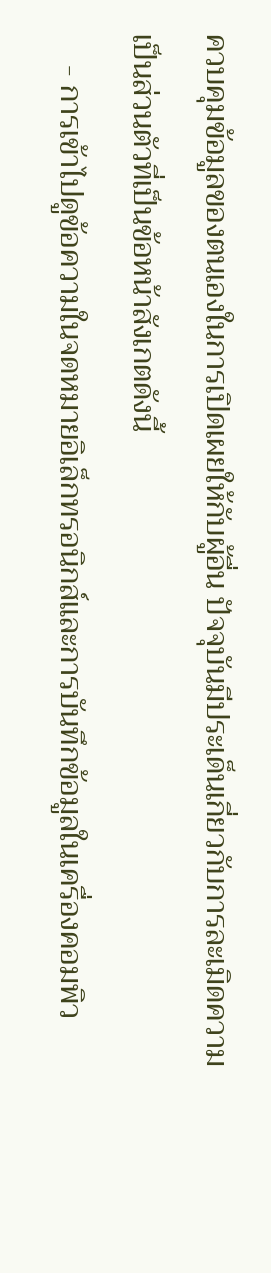ควบคุมข้อมูลของตนเองในการเปิดเผยให้กับผู้อื่น ปัจจุบันมีประเด็นเกี่ยวกับการละเมิดความเป็นส่วนตัวที่เป็นข้อหน้าสังเกตดังนี้
    - การเข้าไปดูข้อความในจดหมายอิเล็กทรอนิกส์และการบันทึกข้อมูลในเครื่องคอมพิว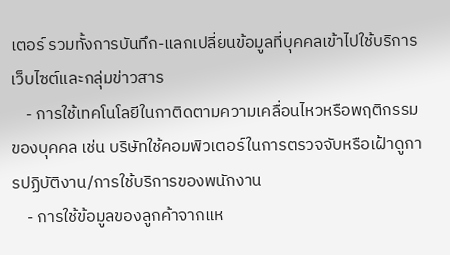เตอร์ รวมทั้งการบันทึก-แลกเปลี่ยนข้อมูลที่บุคคลเข้าไปใช้บริการเว็บไซต์และกลุ่มข่าวสาร
    - การใช้เทคโนโลยีในกาติดตามความเคลื่อนไหวหรือพฤติกรรมของบุคคล เช่น บริษัทใช้คอมพิวเตอร์ในการตรวจจับหรือเฝ้าดูการปฏิบัติงาน/การใช้บริการของพนักงาน
    - การใช้ข้อมูลของลูกค้าจากแห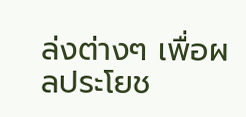ล่งต่างๆ เพื่อผลประโยช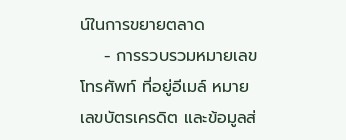น์ในการขยายตลาด
    - การรวบรวมหมายเลขโทรศัพท์ ที่อยู่อีเมล์ หมายเลขบัตรเครดิต และข้อมูลส่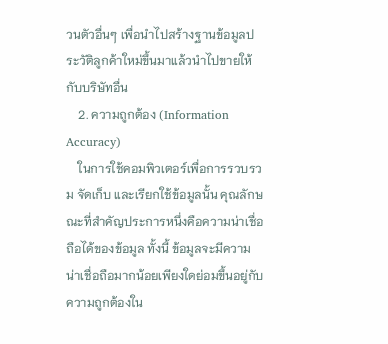วนตัวอื่นๆ เพื่อนำไปสร้างฐานข้อมูลประวัติลูกค้าใหม่ขึ้นมาแล้วนำไปขายให้กับบริษัทอื่น
    2. ความถูกต้อง (Information Accuracy)
    ในการใช้คอมพิวเตอร์เพื่อการรวบรวม จัดเก็บ และเรียกใช้ข้อมูลนั้น คุณลักษณะที่สำคัญประการหนึ่งคือความน่าเชื่อถือได้ของข้อมูล ทั้งนี้ ข้อมูลจะมีความน่าเชื่อถือมากน้อยเพียงใดย่อมขึ้นอยู่กับความถูกต้องใน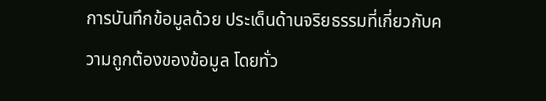การบันทึกข้อมูลด้วย ประเด็นด้านจริยธรรมที่เกี่ยวกับความถูกต้องของข้อมูล โดยทั่ว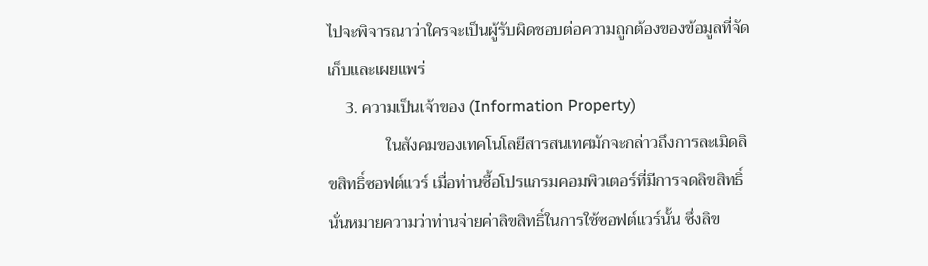ไปจะพิจารณาว่าใครจะเป็นผู้รับผิดชอบต่อความถูกต้องของข้อมูลที่จัดเก็บและเผยแพร่
    3. ความเป็นเจ้าของ (Information Property)
              ในสังคมของเทคโนโลยีสารสนเทศมักจะกล่าวถึงการละเมิดลิขสิทธิ์ซอฟต์แวร์ เมื่อท่านซื้อโปรแกรมคอมพิวเตอร์ที่มีการจดลิขสิทธิ์ นั่นหมายความว่าท่านจ่ายค่าลิขสิทธิ์ในการใช้ซอฟต์แวร์นั้น ซึ่งลิข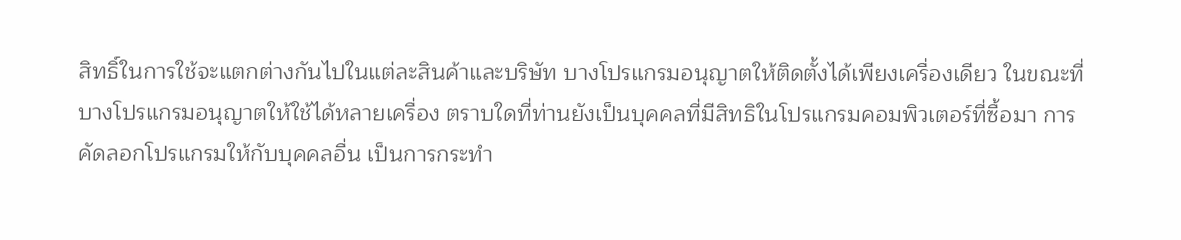สิทธิ์ในการใช้จะแตกต่างกันไปในแต่ละสินค้าและบริษัท บางโปรแกรมอนุญาตให้ติดตั้งได้เพียงเครื่องเดียว ในขณะที่บางโปรแกรมอนุญาตให้ใช้ได้หลายเครื่อง ตราบใดที่ท่านยังเป็นบุคคลที่มีสิทธิในโปรแกรมคอมพิวเตอร์ที่ซื้อมา การคัดลอกโปรแกรมให้กับบุคคลอื่น เป็นการกระทำ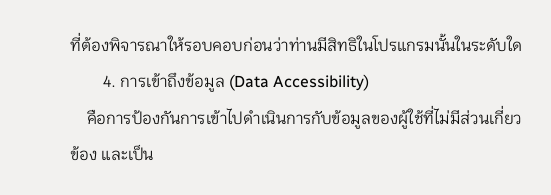ที่ต้องพิจารณาให้รอบคอบก่อนว่าท่านมีสิทธิในโปรแกรมนั้นในระดับใด
        4. การเข้าถึงข้อมูล (Data Accessibility)
    คือการป้องกันการเข้าไปดำเนินการกับข้อมูลของผู้ใช้ที่ไม่มีส่วนเกี่ยวข้อง และเป็น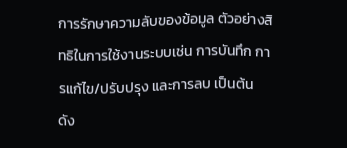การรักษาความลับของข้อมูล ตัวอย่างสิทธิในการใช้งานระบบเช่น การบันทึก การแก้ไข/ปรับปรุง และการลบ เป็นต้น ดัง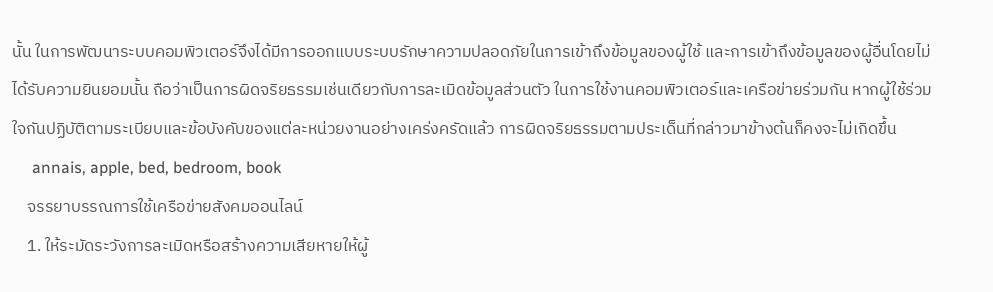นั้น ในการพัฒนาระบบคอมพิวเตอร์จึงได้มีการออกแบบระบบรักษาความปลอดภัยในการเข้าถึงข้อมูลของผู้ใช้ และการเข้าถึงข้อมูลของผู้อื่นโดยไม่ได้รับความยินยอมนั้น ถือว่าเป็นการผิดจริยธรรมเช่นเดียวกับการละเมิดข้อมูลส่วนตัว ในการใช้งานคอมพิวเตอร์และเครือข่ายร่วมกัน หากผู้ใช้ร่วมใจกันปฏิบัติตามระเบียบและข้อบังคับของแต่ละหน่วยงานอย่างเคร่งครัดแล้ว การผิดจริยธรรมตามประเด็นที่กล่าวมาข้างต้นก็คงจะไม่เกิดขึ้น
     annais, apple, bed, bedroom, book
    จรรยาบรรณการใช้เครือข่ายสังคมออนไลน์
    1. ให้ระมัดระวังการละเมิดหรือสร้างความเสียหายให้ผู้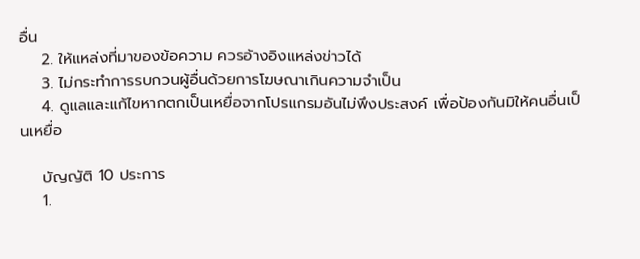อื่น
    2. ให้แหล่งที่มาของข้อความ ควรอ้างอิงแหล่งข่าวได้
    3. ไม่กระทำการรบกวนผู้อื่นด้วยการโฆษณาเกินความจำเป็น
    4. ดูแลและแก้ไขหากตกเป็นเหยื่อจากโปรแกรมอันไม่พึงประสงค์ เพื่อป้องกันมิให้คนอื่นเป็นเหยื่อ

    บัญญัติ 10 ประการ
    1.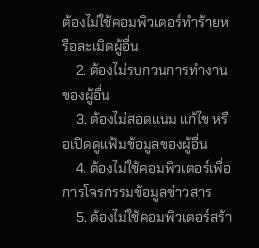ต้องไม่ใช้คอมพิวเตอร์ทำร้ายหรือละเมิดผู้อื่น
    2. ต้องไม่รบกวนการทำงานของผู้อื่น
    3. ต้องไม่สอดแนม แก้ไข หรือเปิดดูแฟ้มข้อมูลของผู้อื่น
    4. ต้องไม่ใช้คอมพิวเตอร์เพื่อการโจรกรรมข้อมูลข่าวสาร
    5. ต้องไม่ใช้คอมพิวเตอร์สร้า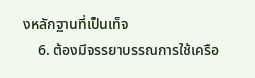งหลักฐานที่เป็นเท็จ
    6. ต้องมีจรรยาบรรณการใช้เครือ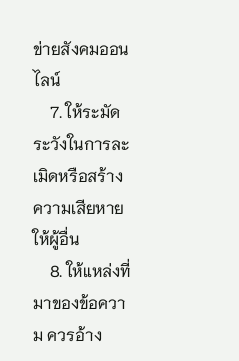ข่ายสังคมออนไลน์
    7. ให้ระมัดระวังในการละเมิดหรือสร้างความเสียหายให้ผู้อื่น
    8. ให้แหล่งที่มาของข้อความ ควรอ้าง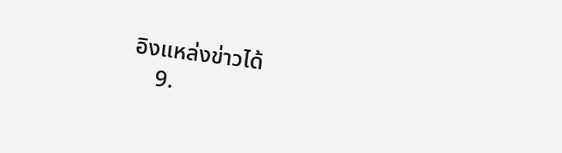อิงแหล่งข่าวได้
    9.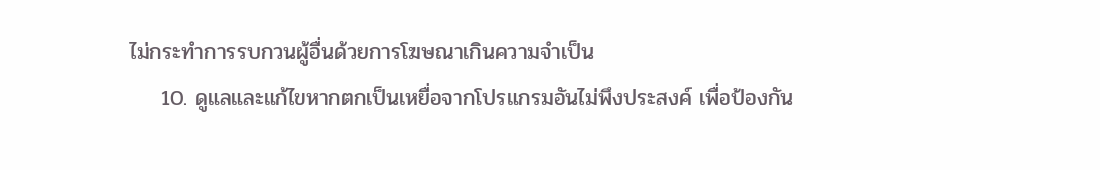ไม่กระทำการรบกวนผู้อื่นด้วยการโฆษณาเกินความจำเป็น
    10. ดูแลและแก้ไขหากตกเป็นเหยื่อจากโปรแกรมอันไม่พึงประสงค์ เพื่อป้องกัน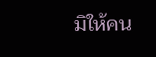มิให้คน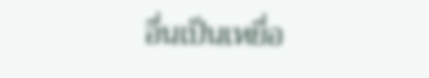อื่นเป็นเหยื่อ